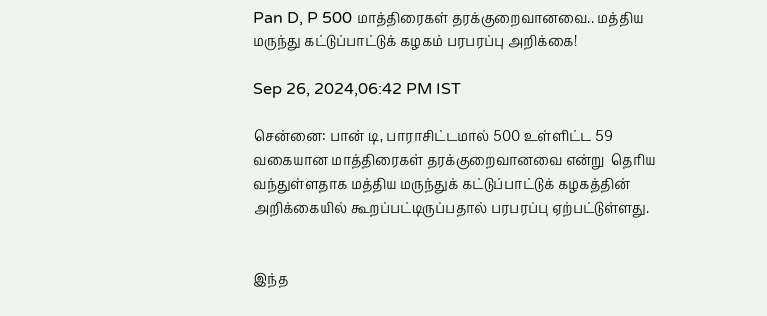Pan D, P 500 மாத்திரைகள் தரக்குறைவானவை.. மத்திய மருந்து கட்டுப்பாட்டுக் கழகம் பரபரப்பு அறிக்கை!

Sep 26, 2024,06:42 PM IST

சென்னை: பான் டி, பாராசிட்டமால் 500 உள்ளிட்ட 59 வகையான மாத்திரைகள் தரக்குறைவானவை என்று  தெரிய வந்துள்ளதாக மத்திய மருந்துக் கட்டுப்பாட்டுக் கழகத்தின் அறிக்கையில் கூறப்பட்டிருப்பதால் பரபரப்பு ஏற்பட்டுள்ளது.


இந்த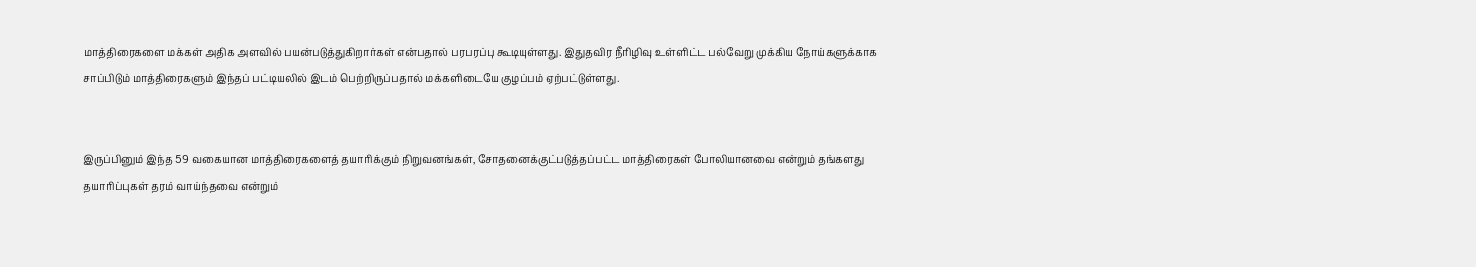மாத்திரைகளை மக்கள் அதிக அளவில் பயன்படுத்துகிறார்கள் என்பதால் பரபரப்பு கூடியுள்ளது. இதுதவிர நீரிழிவு உள்ளிட்ட பல்வேறு முக்கிய நோய்களுக்காக  சாப்பிடும் மாத்திரைகளும் இந்தப் பட்டியலில் இடம் பெற்றிருப்பதால் மக்களிடையே குழப்பம் ஏற்பட்டுள்ளது.


இருப்பினும் இந்த 59 வகையான மாத்திரைகளைத் தயாரிக்கும் நிறுவனங்கள், சோதனைக்குட்படுத்தப்பட்ட மாத்திரைகள் போலியானவை என்றும் தங்களது தயாரிப்புகள் தரம் வாய்ந்தவை என்றும்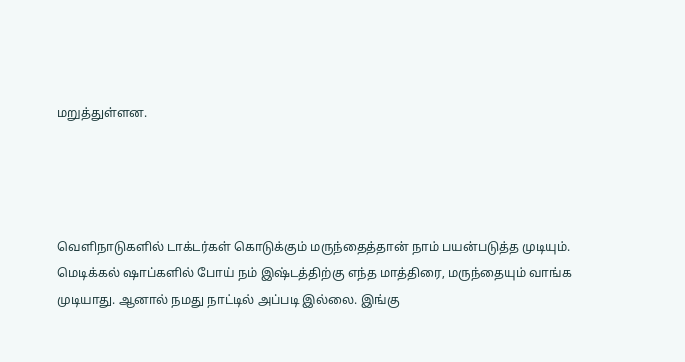மறுத்துள்ளன.




வெளிநாடுகளில் டாக்டர்கள் கொடுக்கும் மருந்தைத்தான் நாம் பயன்படுத்த முடியும். மெடிக்கல் ஷாப்களில் போய் நம் இஷ்டத்திற்கு எந்த மாத்திரை, மருந்தையும் வாங்க முடியாது. ஆனால் நமது நாட்டில் அப்படி இல்லை. இங்கு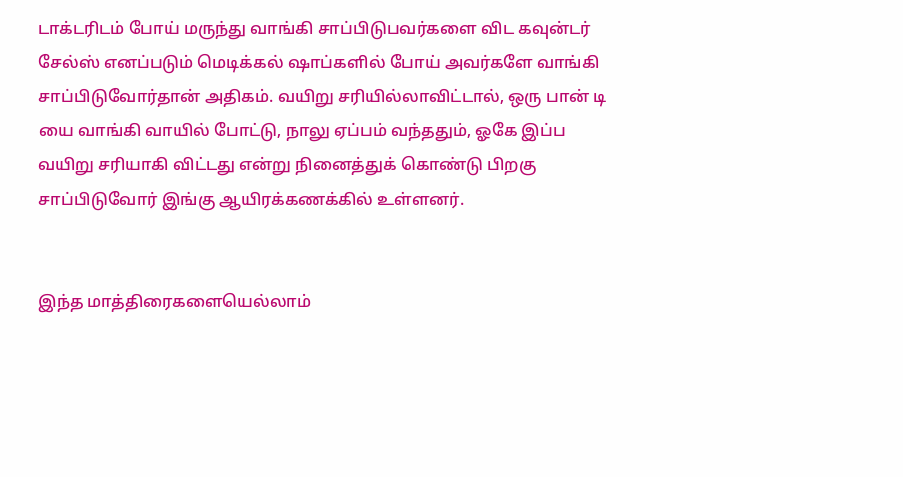டாக்டரிடம் போய் மருந்து வாங்கி சாப்பிடுபவர்களை விட கவுன்டர் சேல்ஸ் எனப்படும் மெடிக்கல் ஷாப்களில் போய் அவர்களே வாங்கி சாப்பிடுவோர்தான் அதிகம். வயிறு சரியில்லாவிட்டால், ஒரு பான் டி யை வாங்கி வாயில் போட்டு, நாலு ஏப்பம் வந்ததும், ஓகே இப்ப வயிறு சரியாகி விட்டது என்று நினைத்துக் கொண்டு பிறகு சாப்பிடுவோர் இங்கு ஆயிரக்கணக்கில் உள்ளனர்.


இந்த மாத்திரைகளையெல்லாம்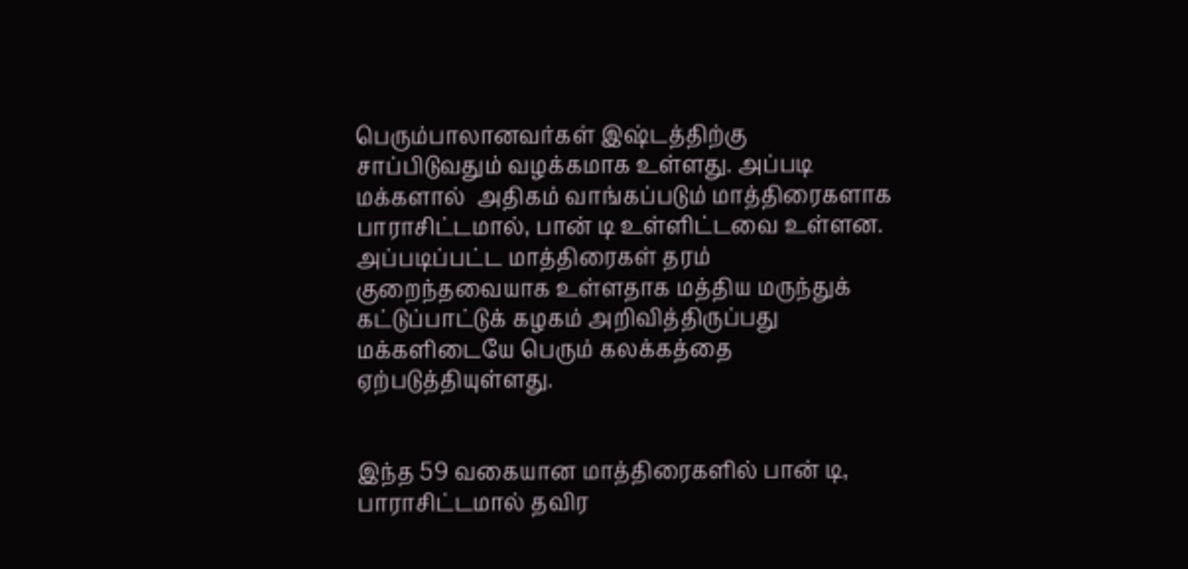பெரும்பாலானவர்கள் இஷ்டத்திற்கு சாப்பிடுவதும் வழக்கமாக உள்ளது. அப்படி மக்களால்  அதிகம் வாங்கப்படும் மாத்திரைகளாக பாராசிட்டமால், பான் டி உள்ளிட்டவை உள்ளன. அப்படிப்பட்ட மாத்திரைகள் தரம் குறைந்தவையாக உள்ளதாக மத்திய மருந்துக் கட்டுப்பாட்டுக் கழகம் அறிவித்திருப்பது மக்களிடையே பெரும் கலக்கத்தை ஏற்படுத்தியுள்ளது.


இந்த 59 வகையான மாத்திரைகளில் பான் டி, பாராசிட்டமால் தவிர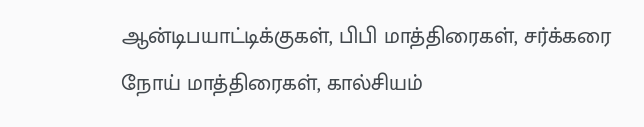ஆன்டிபயாட்டிக்குகள், பிபி மாத்திரைகள், சர்க்கரை நோய் மாத்திரைகள், கால்சியம்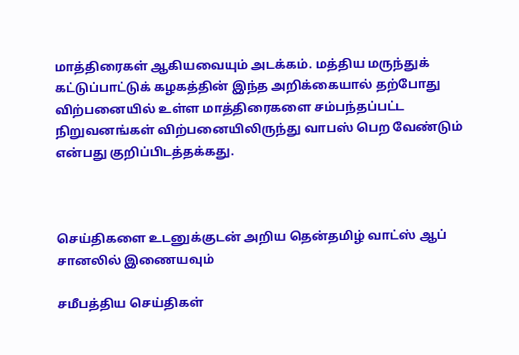மாத்திரைகள் ஆகியவையும் அடக்கம். மத்திய மருந்துக் கட்டுப்பாட்டுக் கழகத்தின் இந்த அறிக்கையால் தற்போது விற்பனையில் உள்ள மாத்திரைகளை சம்பந்தப்பட்ட நிறுவனங்கள் விற்பனையிலிருந்து வாபஸ் பெற வேண்டும் என்பது குறிப்பிடத்தக்கது.



செய்திகளை உடனுக்குடன் அறிய தென்தமிழ் வாட்ஸ் ஆப் சானலில் இணையவும்

சமீபத்திய செய்திகள்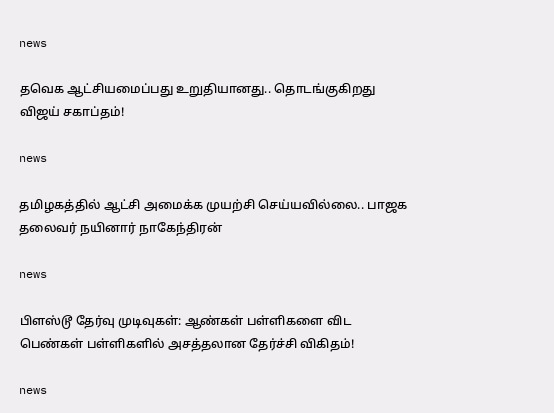news

தவெக ஆட்சியமைப்பது உறுதியானது.. தொடங்குகிறது விஜய் சகாப்தம்!

news

தமிழகத்தில் ஆட்சி அமைக்க முயற்சி செய்யவில்லை.. பாஜக தலைவர் நயினார் நாகேந்திரன்

news

பிளஸ்டூ தேர்வு முடிவுகள்: ஆண்கள் பள்ளிகளை விட பெண்கள் பள்ளிகளில் அசத்தலான தேர்ச்சி விகிதம்!

news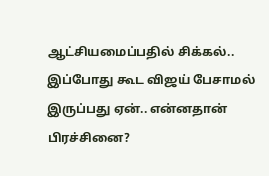ஆட்சியமைப்பதில் சிக்கல்.. இப்போது கூட விஜய் பேசாமல் இருப்பது ஏன்.. என்னதான் பிரச்சினை?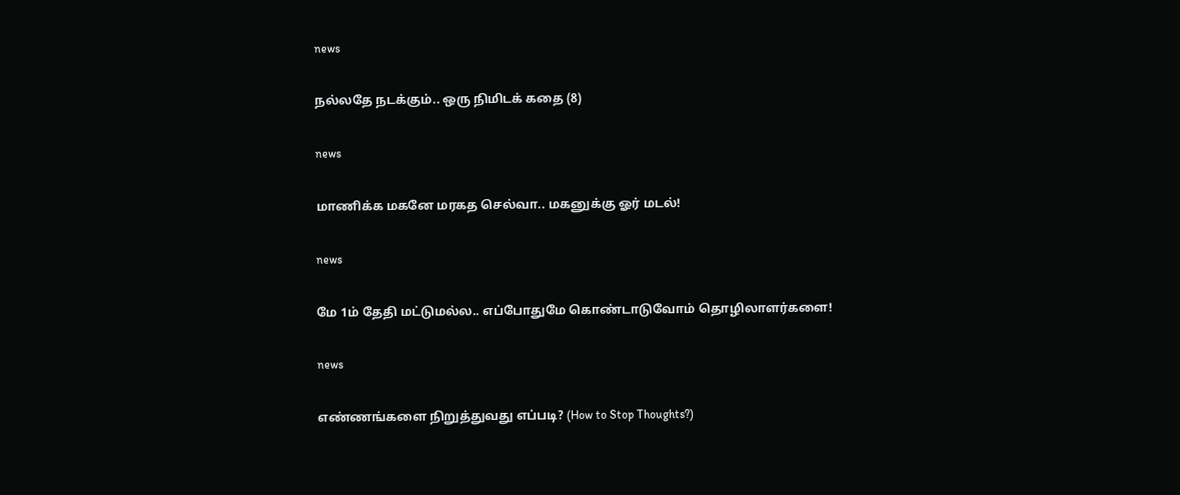news

நல்லதே நடக்கும்.. ஒரு நிமிடக் கதை (8)

news

மாணிக்க மகனே மரகத செல்வா.. மகனுக்கு ஓர் மடல்!

news

மே 1ம் தேதி மட்டுமல்ல.. எப்போதுமே கொண்டாடுவோம் தொழிலாளர்களை!

news

எண்ணங்களை நிறுத்துவது எப்படி? (How to Stop Thoughts?)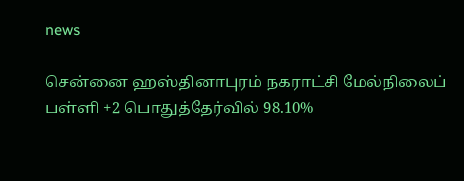news

சென்னை ஹஸ்தினாபுரம் நகராட்சி மேல்நிலைப் பள்ளி +2 பொதுத்தேர்வில் 98.10%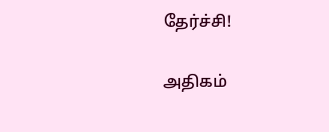தேர்ச்சி!

அதிகம்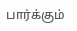பார்க்கும்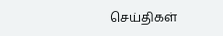செய்திகள்